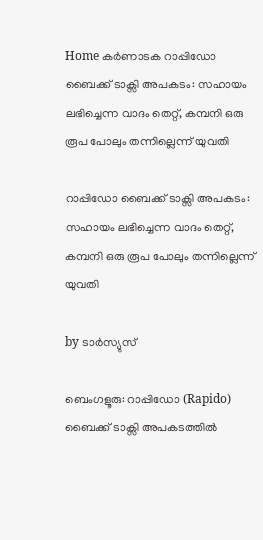Home കർണാടക റാപ്പിഡോ ബൈക്ക് ടാക്സി അപകടം: സഹായം ലഭിച്ചെന്ന വാദം തെറ്റ്, കമ്പനി ഒരു രൂപ പോലും തന്നില്ലെന്ന് യുവതി

റാപ്പിഡോ ബൈക്ക് ടാക്സി അപകടം: സഹായം ലഭിച്ചെന്ന വാദം തെറ്റ്, കമ്പനി ഒരു രൂപ പോലും തന്നില്ലെന്ന് യുവതി

by ടാർസ്യുസ്

ബെംഗളൂരു: റാപ്പിഡോ (Rapido) ബൈക്ക് ടാക്സി അപകടത്തില്‍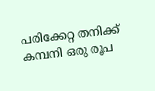പരിക്കേറ്റ തനിക്ക് കമ്പനി ഒരു രൂപ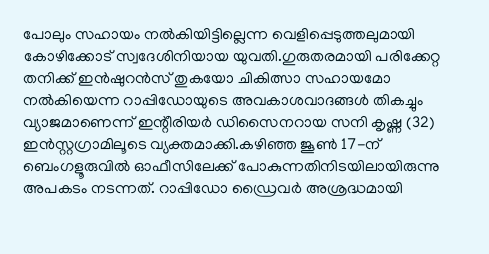പോലും സഹായം നല്‍കിയിട്ടില്ലെന്ന വെളിപ്പെടുത്തലുമായി കോഴിക്കോട് സ്വദേശിനിയായ യുവതി.ഗുരുതരമായി പരിക്കേറ്റ തനിക്ക് ഇൻഷുറൻസ് തുകയോ ചികിത്സാ സഹായമോ നല്‍കിയെന്ന റാപ്പിഡോയുടെ അവകാശവാദങ്ങള്‍ തികച്ചും വ്യാജമാണെന്ന് ഇന്റീരിയർ ഡിസൈനറായ സനി കൃഷ്ണ (32) ഇൻസ്റ്റഗ്രാമിലൂടെ വ്യക്തമാക്കി.കഴിഞ്ഞ ജൂണ്‍ 17-ന് ബെംഗളൂരുവില്‍ ഓഫീസിലേക്ക് പോകുന്നതിനിടയിലായിരുന്നു അപകടം നടന്നത്. റാപ്പിഡോ ഡ്രൈവർ അശ്രദ്ധമായി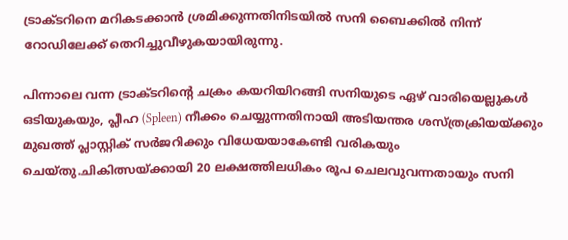ട്രാക്ടറിനെ മറികടക്കാൻ ശ്രമിക്കുന്നതിനിടയില്‍ സനി ബൈക്കില്‍ നിന്ന് റോഡിലേക്ക് തെറിച്ചുവീഴുകയായിരുന്നു.

പിന്നാലെ വന്ന ട്രാക്ടറിന്റെ ചക്രം കയറിയിറങ്ങി സനിയുടെ ഏഴ് വാരിയെല്ലുകള്‍ ഒടിയുകയും, പ്ലീഹ (Spleen) നീക്കം ചെയ്യുന്നതിനായി അടിയന്തര ശസ്ത്രക്രിയയ്ക്കും മുഖത്ത് പ്ലാസ്റ്റിക് സർജറിക്കും വിധേയയാകേണ്ടി വരികയും ചെയ്തു.ചികിത്സയ്ക്കായി 20 ലക്ഷത്തിലധികം രൂപ ചെലവുവന്നതായും സനി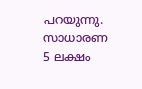പറയുന്നു. സാധാരണ 5 ലക്ഷം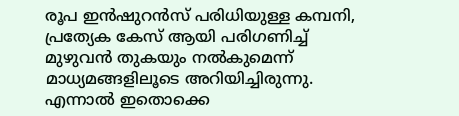രൂപ ഇൻഷുറൻസ് പരിധിയുള്ള കമ്പനി, പ്രത്യേക കേസ് ആയി പരിഗണിച്ച്‌ മുഴുവൻ തുകയും നല്‍കുമെന്ന് മാധ്യമങ്ങളിലൂടെ അറിയിച്ചിരുന്നു. എന്നാല്‍ ഇതൊക്കെ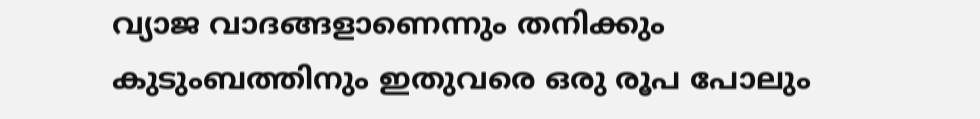വ്യാജ വാദങ്ങളാണെന്നും തനിക്കും കുടുംബത്തിനും ഇതുവരെ ഒരു രൂപ പോലും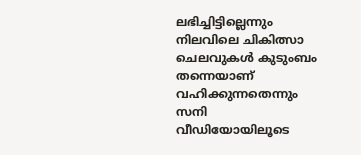ലഭിച്ചിട്ടില്ലെന്നും നിലവിലെ ചികിത്സാ ചെലവുകള്‍ കുടുംബം തന്നെയാണ് വഹിക്കുന്നതെന്നും സനി വീഡിയോയിലൂടെ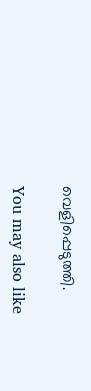വെളിപ്പെടുത്തി.

You may also like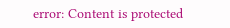error: Content is protected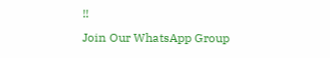!!
Join Our WhatsApp Group